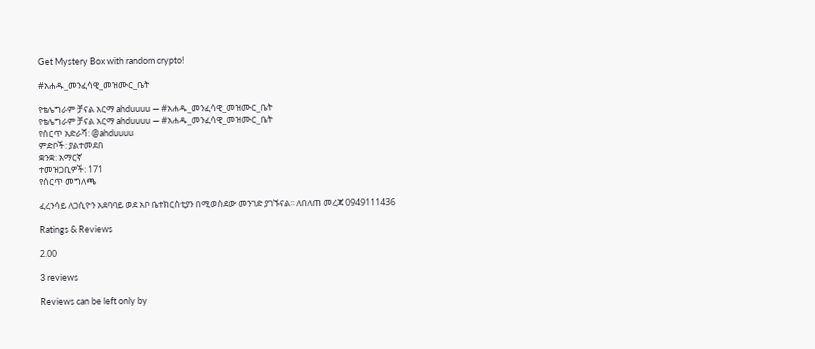Get Mystery Box with random crypto!

#አሐዱ_መንፈሳዊ_መዝሙር_ቤት

የቴሌግራም ቻናል አርማ ahduuuu — #አሐዱ_መንፈሳዊ_መዝሙር_ቤት
የቴሌግራም ቻናል አርማ ahduuuu — #አሐዱ_መንፈሳዊ_መዝሙር_ቤት
የሰርጥ አድራሻ: @ahduuuu
ምድቦች: ያልተመደበ
ቋንቋ: አማርኛ
ተመዝጋቢዎች: 171
የሰርጥ መግለጫ

ፈረንሳይ ለጋሲዮን አደባባይ ወደ አቦ ቤተክርስቲያን በሚወስደው መንገድ ያገኙናል፡፡ ለበለጠ መረጃ 0949111436

Ratings & Reviews

2.00

3 reviews

Reviews can be left only by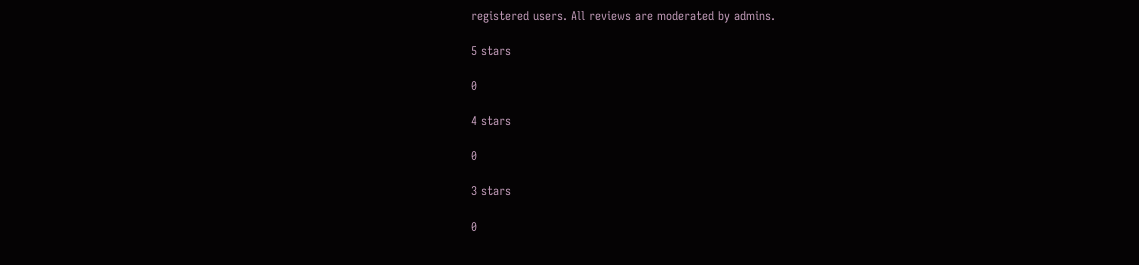registered users. All reviews are moderated by admins.

5 stars

0

4 stars

0

3 stars

0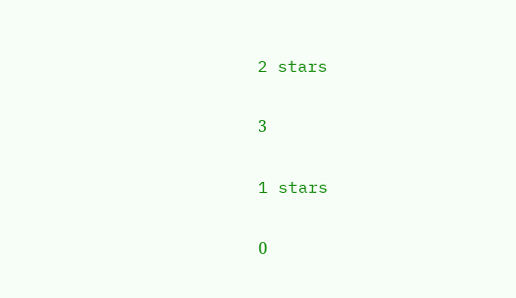2 stars

3

1 stars

0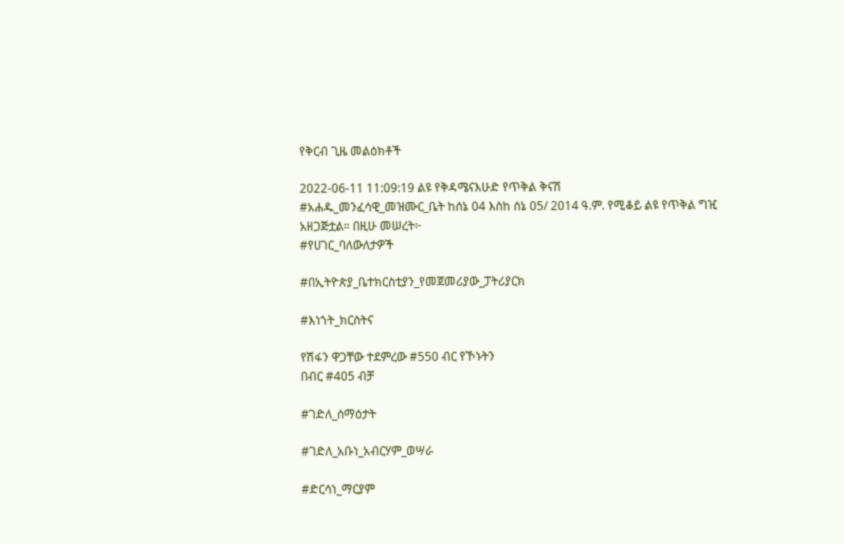የቅርብ ጊዜ መልዕክቶች

2022-06-11 11:09:19 ልዩ የቅዳሜናእሁድ የጥቅል ቅናሽ
#አሐዱ_መንፈሳዊ_መዝሙር_ቤት ከሰኔ 04 እስከ ሰኔ 05/ 2014 ዓ.ም. የሚቆይ ልዩ የጥቅል ግዢ አዘጋጅቷል። በዚሁ መሠረት፦
#የሀገር_ባለውለታዎች

#በኢትዮጵያ_ቤተክርስቲያን_የመጀመሪያው_ፓትሪያርክ

#እነኀት_ክርስትና

የሽፋን ዋጋቸው ተደምረው #550 ብር የኾኑትን
በብር #405 ብቻ

#ገድለ_ሰማዕታት

#ገድለ_አቡነ_አብርሃም_ወሣራ

#ድርሳነ_ማርያም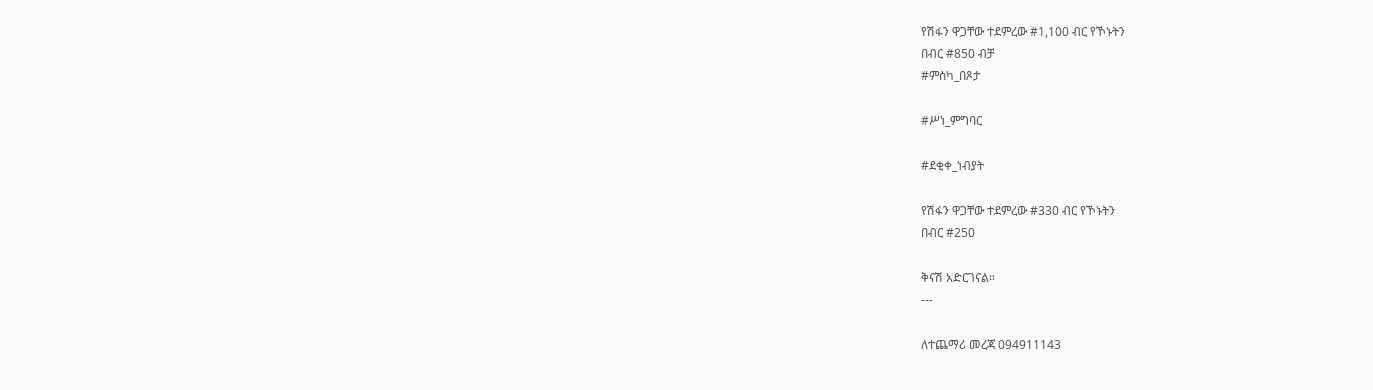የሽፋን ዋጋቸው ተደምረው #1,100 ብር የኾኑትን
በብር #850 ብቻ
#ምስካ_በጾታ

#ሥነ_ምግባር

#ደቂቀ_ነብያት

የሽፋን ዋጋቸው ተደምረው #330 ብር የኾኑትን
በብር #250

ቅናሽ አድርገናል።
---

ለተጨማሪ መረጃ 094911143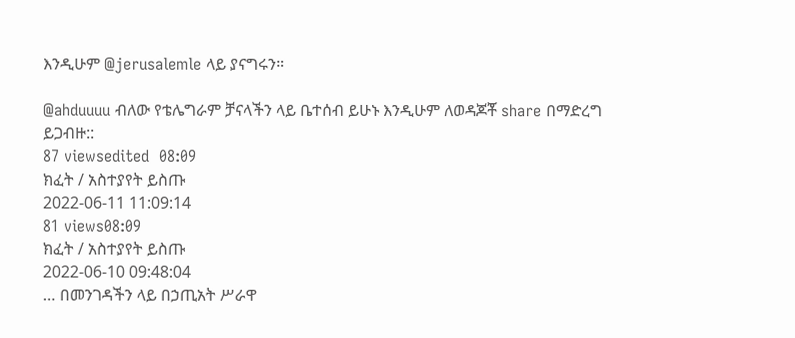እንዲሁም @jerusalemle ላይ ያናግሩን።

@ahduuuu ብለው የቴሌግራም ቻናላችን ላይ ቤተሰብ ይሁኑ እንዲሁም ለወዳጆቾ share በማድረግ ይጋብዙ::
87 viewsedited  08:09
ክፈት / አስተያየት ይስጡ
2022-06-11 11:09:14
81 views08:09
ክፈት / አስተያየት ይስጡ
2022-06-10 09:48:04
… በመንገዳችን ላይ በኃጢአት ሥራዋ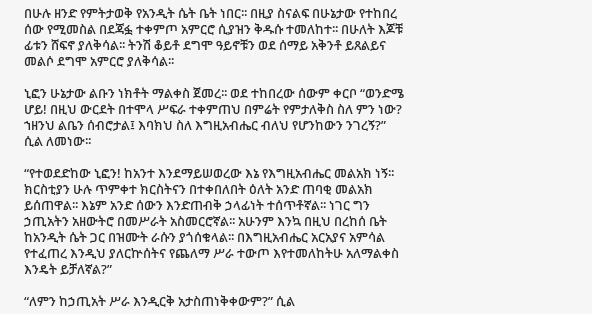በሁሉ ዘንድ የምትታወቅ የአንዲት ሴት ቤት ነበር፡፡ በዚያ ስናልፍ በሁኔታው የተከበረ ሰው የሚመስል በደጃፏ ተቀምጦ አምርሮ ሲያዝን ቅዱሱ ተመለከተ፡፡ በሁለት እጆቹ ፊቱን ሸፍኖ ያለቅሳል፡፡ ትንሽ ቆይቶ ደግሞ ዓይኖቹን ወደ ሰማይ አቅንቶ ይጸልይና መልሶ ደግሞ አምርሮ ያለቅሳል፡፡

ኒፎን ሁኔታው ልቡን ነክቶት ማልቀስ ጀመረ፡፡ ወደ ተከበረው ሰውም ቀርቦ “ወንድሜ ሆይ! በዚህ ውርደት በተሞላ ሥፍራ ተቀምጠህ በምሬት የምታለቅስ ስለ ምን ነው? ኀዘንህ ልቤን ሰብሮታል፤ እባክህ ስለ እግዚአብሔር ብለህ የሆንከውን ንገረኝ?” ሲል ለመነው፡፡

“የተወደድከው ኒፎን! ከአንተ እንደማይሠወረው እኔ የእግዚአብሔር መልአክ ነኝ፡፡ ክርስቲያን ሁሉ ጥምቀተ ክርስትናን በተቀበለበት ዕለት አንድ ጠባቂ መልአክ ይሰጠዋል፡፡ እኔም አንድ ሰውን እንድጠብቅ ኃላፊነት ተሰጥቶኛል፡፡ ነገር ግን ኃጢአትን አዘውትሮ በመሥራት አስመርሮኛል፡፡ አሁንም እንኳ በዚህ በረከሰ ቤት ከአንዲት ሴት ጋር በዝሙት ራሱን ያጎሰቁላል፡፡ በእግዚአብሔር አርአያና አምሳል የተፈጠረ እንዲህ ያለርኵሰትና የጨለማ ሥራ ተውጦ እየተመለከትሁ አለማልቀስ እንዴት ይቻለኛል?”

“ለምን ከኃጢአት ሥራ እንዲርቅ አታስጠነቅቀውም?” ሲል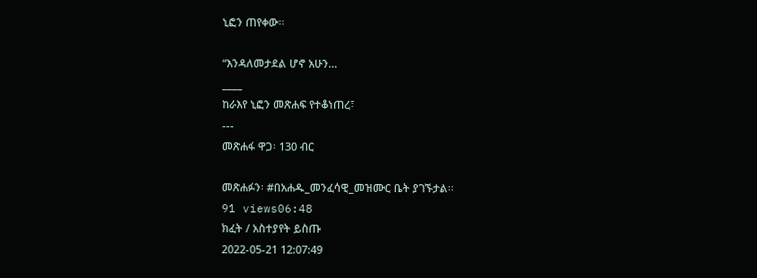ኒፎን ጠየቀው፡፡

“እንዳለመታደል ሆኖ አሁን…
____
ከራእየ ኒፎን መጽሐፍ የተቆነጠረ፣
---
መጽሐፋ ዋጋ፡ 130 ብር

መጽሐፉን፡ #በአሐዱ_መንፈሳዊ_መዝሙር ቤት ያገኙታል፡፡
91 views06:48
ክፈት / አስተያየት ይስጡ
2022-05-21 12:07:49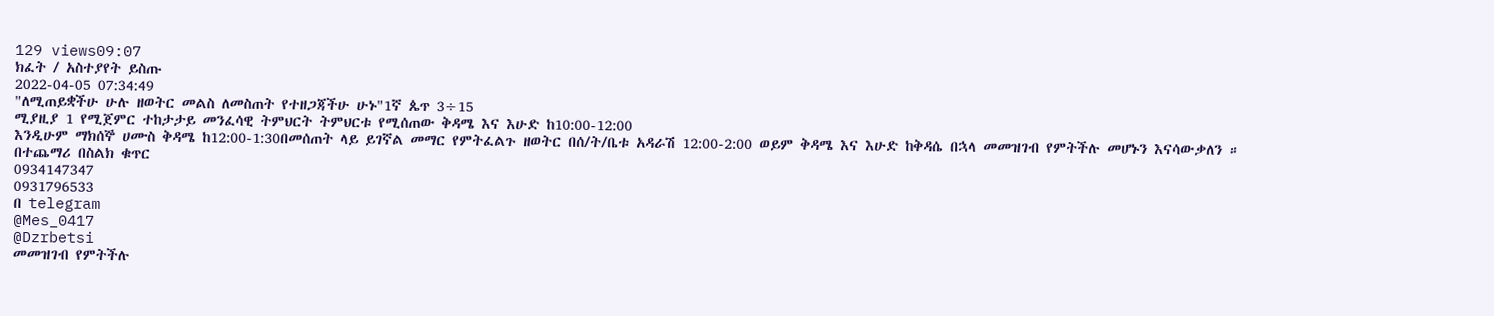129 views09:07
ክፈት / አስተያየት ይስጡ
2022-04-05 07:34:49
"ለሚጠይቋችሁ ሁሉ ዘወትር መልስ ለመስጠት የተዘጋጃችሁ ሁኑ"1ኛ ጴጥ 3÷15
ሚያዚያ 1 የሚጀምር ተከታታይ መንፈሳዊ ትምህርት ትምህርቱ የሚሰጠው ቅዳሜ እና እሁድ ከ10:00-12:00
እንዲሁም ማክሰኞ ሀሙስ ቅዳሜ ከ12:00-1:30በመሰጠት ላይ ይገኛል መማር የምትፈልጉ ዘወትር በሰ/ት/ቤቱ አዳራሽ 12:00-2:00 ወይም ቅዳሜ እና እሁድ ከቅዳሴ በኋላ መመዝገብ የምትችሉ መሆኑን እናሳውቃለን ።
በተጨማሪ በስልክ ቁጥር
0934147347
0931796533
በ telegram
@Mes_0417
@Dzrbetsi
መመዝገብ የምትችሉ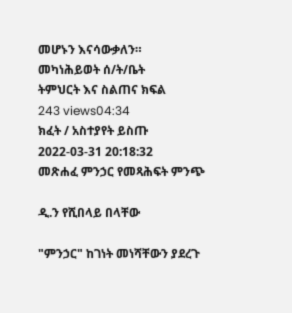መሆኑን እናሳውቃለን።
መካነሕይወት ሰ/ት/ቤት
ትምህርት እና ስልጠና ክፍል
243 views04:34
ክፈት / አስተያየት ይስጡ
2022-03-31 20:18:32
መጽሐፈ ምንኃር የመጻሕፍት ምንጭ

ዲ.ን የሺበላይ በላቸው

"ምንኃር" ከገነት መነሻቸውን ያደረጉ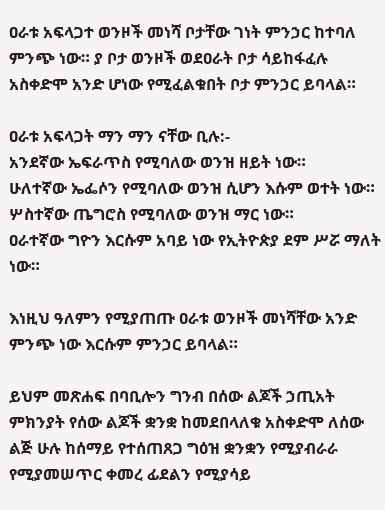ዐራቱ አፍላጋተ ወንዞች መነሻ ቦታቸው ገነት ምንኃር ከተባለ ምንጭ ነው። ያ ቦታ ወንዞች ወደዐራት ቦታ ሳይከፋፈሉ አስቀድሞ አንድ ሆነው የሚፈልቁበት ቦታ ምንኃር ይባላል።

ዐራቱ አፍላጋት ማን ማን ናቸው ቢሉ:-
አንደኛው ኤፍራጥስ የሚባለው ወንዝ ዘይት ነው።
ሁለተኛው ኤፌሶን የሚባለው ወንዝ ሲሆን እሱም ወተት ነው።
ሦስተኛው ጤግሮስ የሚባለው ወንዝ ማር ነው።
ዐራተኛው ግዮን እርሱም አባይ ነው የኢትዮጵያ ደም ሥሯ ማለት ነው።

እነዚህ ዓለምን የሚያጠጡ ዐራቱ ወንዞች መነሻቸው አንድ ምንጭ ነው እርሱም ምንኃር ይባላል።

ይህም መጽሐፍ በባቢሎን ግንብ በሰው ልጆች ኃጢአት ምክንያት የሰው ልጆች ቋንቋ ከመደበላለቁ አስቀድሞ ለሰው ልጅ ሁሉ ከሰማይ የተሰጠጸጋ ግዕዝ ቋንቋን የሚያብራራ የሚያመሠጥር ቀመረ ፊደልን የሚያሳይ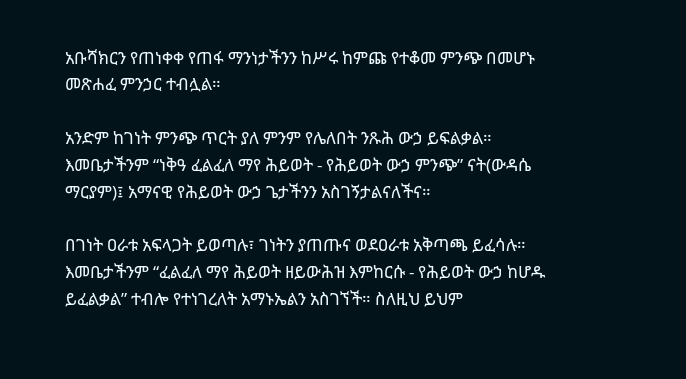አቡሻክርን የጠነቀቀ የጠፋ ማንነታችንን ከሥሩ ከምጩ የተቆመ ምንጭ በመሆኑ መጽሐፈ ምንኃር ተብሏል።

አንድም ከገነት ምንጭ ጥርት ያለ ምንም የሌለበት ንጹሕ ውኃ ይፍልቃል። እመቤታችንም “ነቅዓ ፈልፈለ ማየ ሕይወት - የሕይወት ውኃ ምንጭ” ናት(ውዳሴ ማርያም)፤ አማናዊ የሕይወት ውኃ ጌታችንን አስገኝታልናለችና።

በገነት ዐራቱ አፍላጋት ይወጣሉ፣ ገነትን ያጠጡና ወደዐራቱ አቅጣጫ ይፈሳሉ። እመቤታችንም “ፈልፈለ ማየ ሕይወት ዘይውሕዝ እምከርሱ - የሕይወት ውኃ ከሆዱ ይፈልቃል” ተብሎ የተነገረለት አማኑኤልን አስገኘች። ስለዚህ ይህም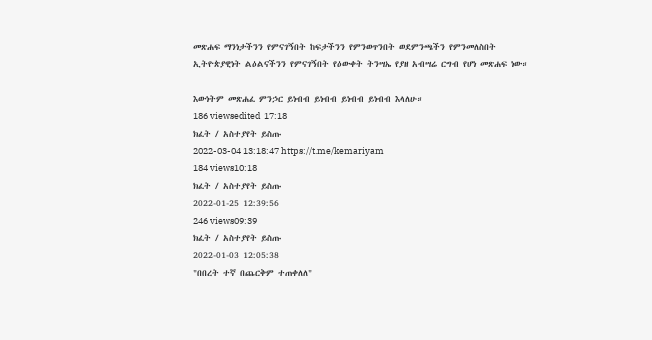መጽሐፍ ማንነታችንን የምናገኝበት ከፍታችንን የምንወጥንበት ወደምንጫችን የምንመለስበት ኢትዮጵያዊነት ልዕልናችንን የምናገኝበት የዕውቀት ትንሣኤ የያዘ አብሣሬ ርግብ የሆነ መጽሐፍ ነው።

እውነትም መጽሐፈ ምንኃር ይነብብ ይነብብ ይነብብ ይነብብ እላለሁ።
186 viewsedited  17:18
ክፈት / አስተያየት ይስጡ
2022-03-04 13:18:47 https://t.me/kemariyam
184 views10:18
ክፈት / አስተያየት ይስጡ
2022-01-25 12:39:56
246 views09:39
ክፈት / አስተያየት ይስጡ
2022-01-03 12:05:38
"በበረት ተኛ በጨርቅም ተጠቀለለ"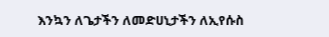እንኳን ለጌታችን ለመድሀኒታችን ለኢየሱስ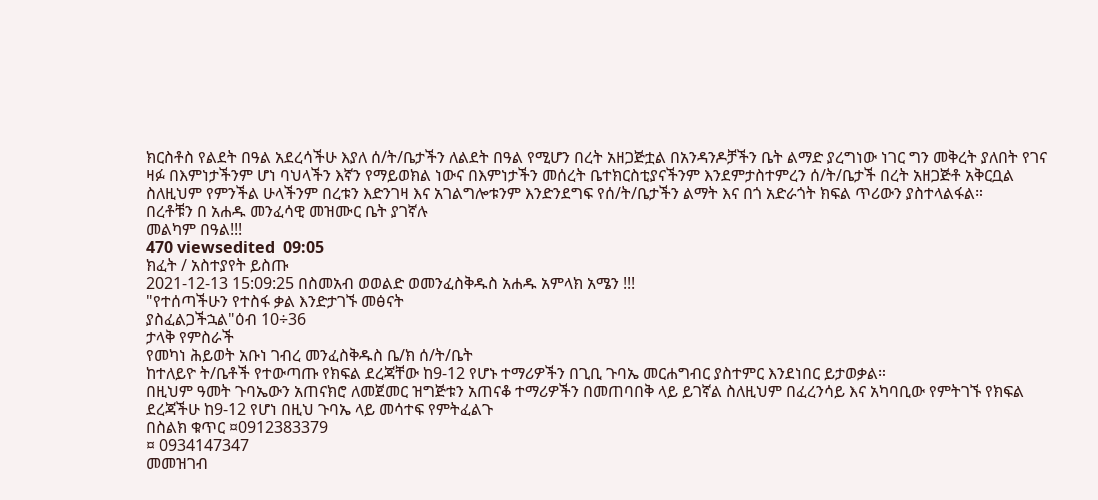ክርስቶስ የልደት በዓል አደረሳችሁ እያለ ሰ/ት/ቤታችን ለልደት በዓል የሚሆን በረት አዘጋጅቷል በአንዳንዶቻችን ቤት ልማድ ያረግነው ነገር ግን መቅረት ያለበት የገና ዛፉ በእምነታችንም ሆነ ባህላችን እኛን የማይወክል ነውና በእምነታችን መሰረት ቤተክርስቲያናችንም እንደምታስተምረን ሰ/ት/ቤታች በረት አዘጋጅቶ አቅርቧል ስለዚህም የምንችል ሁላችንም በረቱን እድንገዛ እና አገልግሎቱንም እንድንደግፍ የሰ/ት/ቤታችን ልማት እና በጎ አድራጎት ክፍል ጥሪውን ያስተላልፋል።
በረቶቹን በ አሐዱ መንፈሳዊ መዝሙር ቤት ያገኛሉ
መልካም በዓል!!!
470 viewsedited  09:05
ክፈት / አስተያየት ይስጡ
2021-12-13 15:09:25 በስመአብ ወወልድ ወመንፈስቅዱስ አሐዱ አምላክ አሜን !!!
"የተሰጣችሁን የተስፋ ቃል እንድታገኙ መፅናት
ያስፈልጋችኋል"ዕብ 10÷36
ታላቅ የምስራች
የመካነ ሕይወት አቡነ ገብረ መንፈስቅዱስ ቤ/ክ ሰ/ት/ቤት
ከተለይዮ ት/ቤቶች የተውጣጡ የክፍል ደረጃቸው ከ9-12 የሆኑ ተማሪዎችን በጊቢ ጉባኤ መርሐግብር ያስተምር እንደነበር ይታወቃል።
በዚህም ዓመት ጉባኤውን አጠናክሮ ለመጀመር ዝግጅቱን አጠናቆ ተማሪዎችን በመጠባበቅ ላይ ይገኛል ስለዚህም በፈረንሳይ እና አካባቢው የምትገኙ የክፍል ደረጃችሁ ከ9-12 የሆነ በዚህ ጉባኤ ላይ መሳተፍ የምትፈልጉ
በስልክ ቁጥር ¤0912383379
¤ 0934147347
መመዝገብ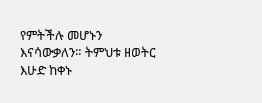የምትችሉ መሆኑን እናሳውቃለን። ትምህቱ ዘወትር እሁድ ከቀኑ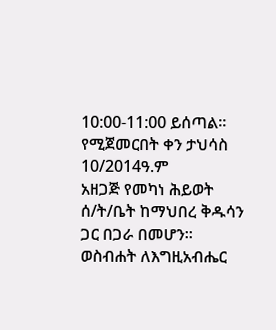10:00-11:00 ይሰጣል።
የሚጀመርበት ቀን ታህሳስ 10/2014ዓ.ም
አዘጋጅ የመካነ ሕይወት ሰ/ት/ቤት ከማህበረ ቅዱሳን ጋር በጋራ በመሆን።
ወስብሐት ለእግዚአብሔር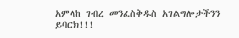አምላከ ገብረ መንፈስቅዱስ አገልግሎታችንን ይባርክ!!!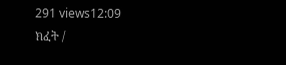291 views12:09
ክፈት /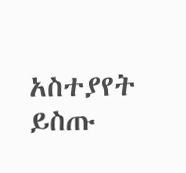አስተያየት ይስጡ